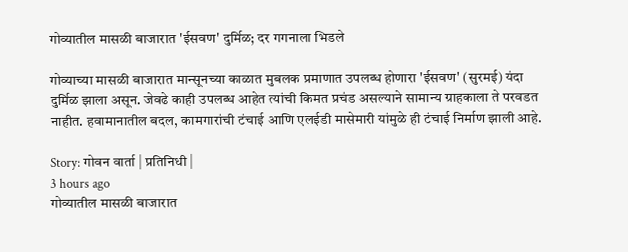गोव्यातील मासळी बाजारात 'ईसवण' दुर्मिळ; दर गगनाला भिडले

गोव्याच्या मासळी बाजारात मान्सूनच्या काळात मुबलक प्रमाणात उपलब्ध होणारा 'ईसवण' (सुरमई) यंदा दुर्मिळ झाला असून. जेवढे काही उपलब्ध आहेत त्यांची किमत प्रचंड असल्याने सामान्य ग्राहकाला ते परवडत नाहीत. हवामानातील बदल, कामगारांची टंचाई आणि एलईडी मासेमारी यांमुळे ही टंचाई निर्माण झाली आहे.

Story: गोवन वार्ता | प्रतिनिधी |
3 hours ago
गोव्यातील मासळी बाजारात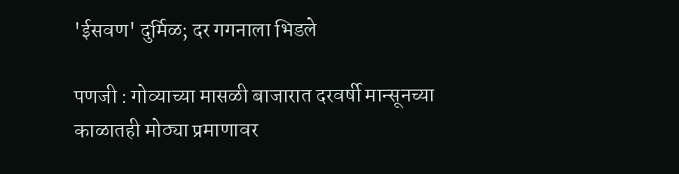'ईसवण' दुर्मिळ; दर गगनाला भिडले

पणजी : गोव्याच्या मासळी बाजारात दरवर्षी मान्सूनच्या काळातही मोठ्या प्रमाणावर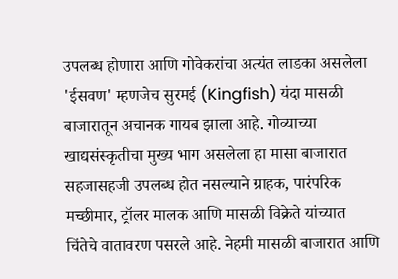उपलब्ध होणारा आणि गोवेकरांचा अत्यंत लाडका असलेला 'ईसवण' म्हणजेच सुरमई (Kingfish) यंदा मासळी बाजारातून अचानक गायब झाला आहे. गोव्याच्या खाद्यसंस्कृतीचा मुख्य भाग असलेला हा मासा बाजारात सहजासहजी उपलब्ध होत नसल्याने ग्राहक, पारंपरिक मच्छीमार, ट्रॉलर मालक आणि मासळी विक्रेते यांच्यात चिंतेचे वातावरण पसरले आहे. नेहमी मासळी बाजारात आणि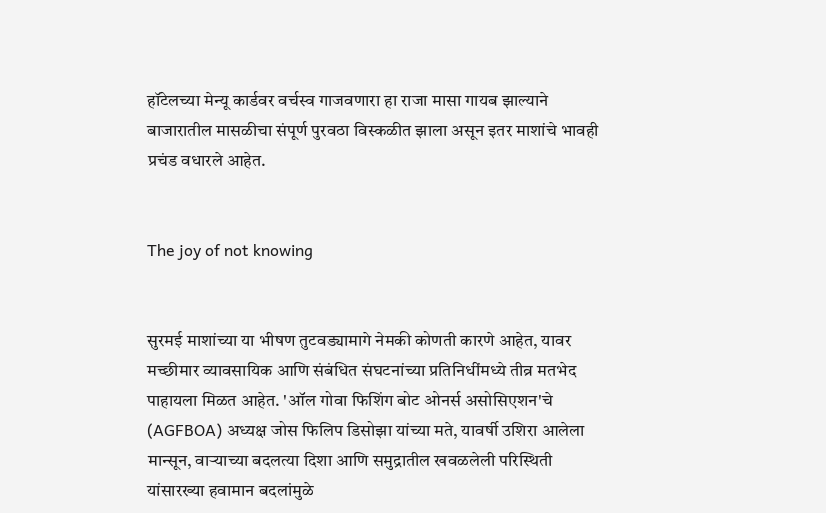हॉटेलच्या मेन्यू कार्डवर वर्चस्व गाजवणारा हा राजा मासा गायब झाल्याने बाजारातील मासळीचा संपूर्ण पुरवठा विस्कळीत झाला असून इतर माशांचे भावही प्रचंड वधारले आहेत.


The joy of not knowing


सुरमई माशांच्या या भीषण तुटवड्यामागे नेमकी कोणती कारणे आहेत, यावर मच्छीमार व्यावसायिक आणि संबंधित संघटनांच्या प्रतिनिधींमध्ये तीव्र मतभेद पाहायला मिळत आहेत. 'ऑल गोवा फिशिंग बोट ओनर्स असोसिएशन'चे (AGFBOA) अध्यक्ष जोस फिलिप डिसोझा यांच्या मते, यावर्षी उशिरा आलेला मान्सून, वाऱ्याच्या बदलत्या दिशा आणि समुद्रातील खवळलेली परिस्थिती यांसारख्या हवामान बदलांमुळे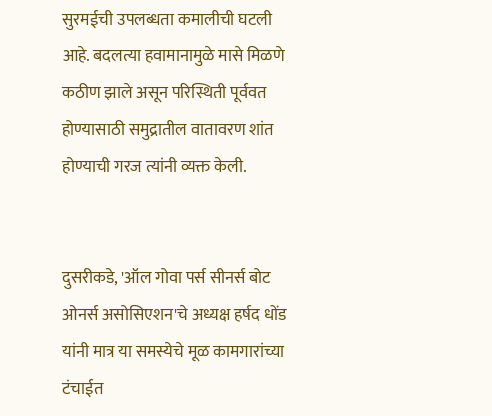सुरमईची उपलब्धता कमालीची घटली आहे. बदलत्या हवामानामुळे मासे मिळणे कठीण झाले असून परिस्थिती पूर्ववत होण्यासाठी समुद्रातील वातावरण शांत होण्याची गरज त्यांनी व्यक्त केली.


दुसरीकडे, 'ऑल गोवा पर्स सीनर्स बोट ओनर्स असोसिएशन'चे अध्यक्ष हर्षद धोंड यांनी मात्र या समस्येचे मूळ कामगारांच्या टंचाईत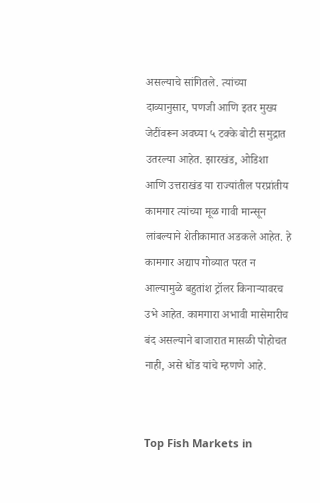असल्याचे सांगितले. त्यांच्या दाव्यानुसार, पणजी आणि इतर मुख्य जेटींवरून अवघ्या ५ टक्के बोटी समुद्रात उतरल्या आहेत. झारखंड, ओडिशा आणि उत्तराखंड या राज्यांतील परप्रांतीय कामगार त्यांच्या मूळ गावी मान्सून लांबल्याने शेतीकामात अडकले आहेत. हे कामगार अद्याप गोव्यात परत न आल्यामुळे बहुतांश ट्रॉलर किनाऱ्यावरच उभे आहेत. कामगारा अभावी मासेमारीच बंद असल्याने बाजारात मासळी पोहोचत नाही, असे धोंड यांचे म्हणणे आहे.


Top Fish Markets in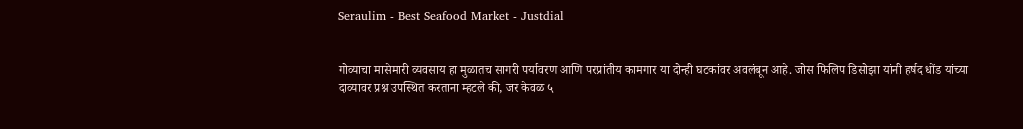Seraulim - Best Seafood Market - Justdial


गोव्याचा मासेमारी व्यवसाय हा मुळातच सागरी पर्यावरण आणि परप्रांतीय कामगार या दोन्ही घटकांवर अवलंबून आहे. जोस फिलिप डिसोझा यांनी हर्षद धोंड यांच्या दाव्यावर प्रश्न उपस्थित करताना म्हटले की, जर केवळ ५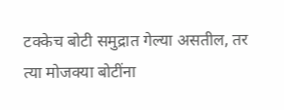टक्केच बोटी समुद्रात गेल्या असतील, तर त्या मोजक्या बोटींना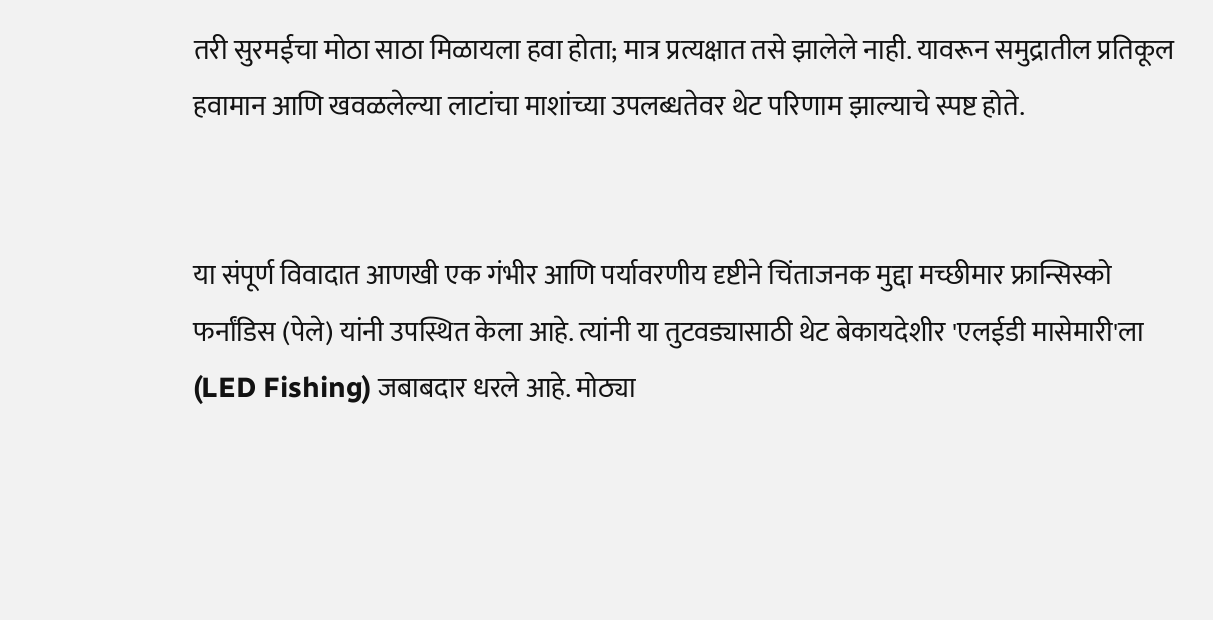तरी सुरमईचा मोठा साठा मिळायला हवा होता; मात्र प्रत्यक्षात तसे झालेले नाही. यावरून समुद्रातील प्रतिकूल हवामान आणि खवळलेल्या लाटांचा माशांच्या उपलब्धतेवर थेट परिणाम झाल्याचे स्पष्ट होते.


या संपूर्ण विवादात आणखी एक गंभीर आणि पर्यावरणीय दृष्टीने चिंताजनक मुद्दा मच्छीमार फ्रान्सिस्को फर्नांडिस (पेले) यांनी उपस्थित केला आहे. त्यांनी या तुटवड्यासाठी थेट बेकायदेशीर 'एलईडी मासेमारी'ला (LED Fishing) जबाबदार धरले आहे. मोठ्या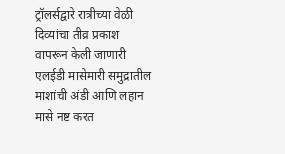ट्रॉलर्सद्वारे रात्रीच्या वेळी दिव्यांचा तीव्र प्रकाश वापरून केली जाणारी एलईडी मासेमारी समुद्रातील माशांची अंडी आणि लहान मासे नष्ट करत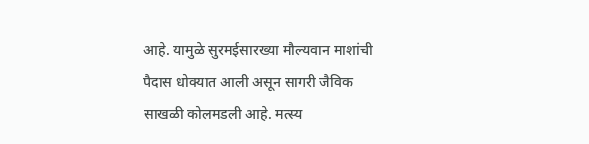आहे. यामुळे सुरमईसारख्या मौल्यवान माशांची पैदास धोक्यात आली असून सागरी जैविक साखळी कोलमडली आहे. मत्स्य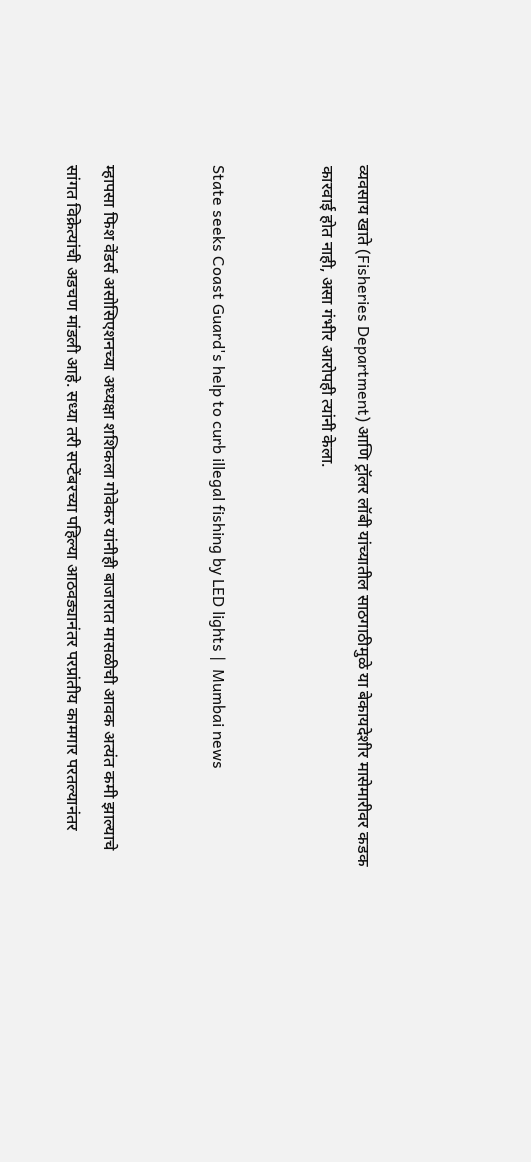व्यवसाय खाते (Fisheries Department) आणि ट्रॉलर लॉबी यांच्यातील साठगाठीमुळे या बेकायदेशीर मासेमारीवर कडक कारवाई होत नाही, असा गंभीर आरोपही त्यांनी केला.


State seeks Coast Guard's help to curb illegal fishing by LED lights |  Mumbai news


म्हापसा फिश वेंडर्स असोसिएशनच्या अध्यक्षा शशिकला गोवेकर यांनीही बाजारात मासळीची आवक अत्यंत कमी झाल्याचे सांगत विक्रेत्यांची अडचण मांडली आहे. सध्या तरी सप्टेंबरच्या पहिल्या आठवड्यानंतर परप्रांतीय कामगार परतल्यानंतर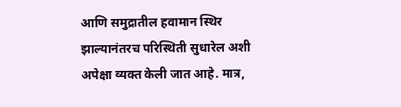आणि समुद्रातील हवामान स्थिर झाल्यानंतरच परिस्थिती सुधारेल अशी अपेक्षा व्यक्त केली जात आहे. मात्र,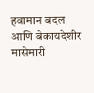हवामान बदल आणि बेकायदेशीर मासेमारी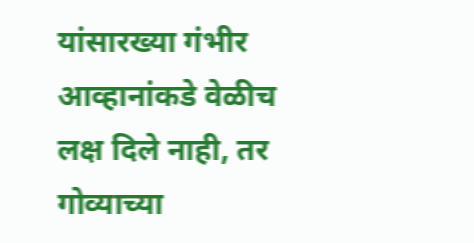यांसारख्या गंभीर आव्हानांकडे वेळीच लक्ष दिले नाही, तर गोव्याच्या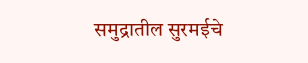समुद्रातील सुरमईचे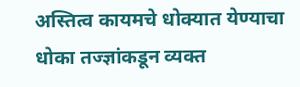अस्तित्व कायमचे धोक्यात येण्याचा धोका तज्ज्ञांकडून व्यक्त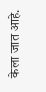केला जात आहे.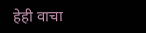हेही वाचा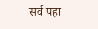सर्व पहा